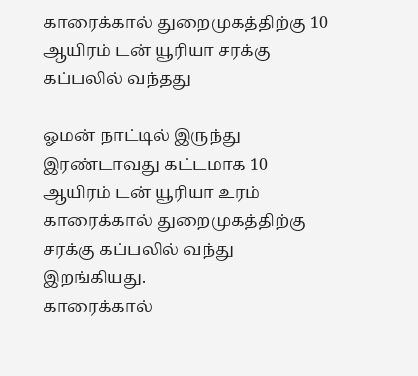காரைக்கால் துறைமுகத்திற்கு 10 ஆயிரம் டன் யூரியா சரக்கு கப்பலில் வந்தது

ஓமன் நாட்டில் இருந்து இரண்டாவது கட்டமாக 10 ஆயிரம் டன் யூரியா உரம் காரைக்கால் துறைமுகத்திற்கு சரக்கு கப்பலில் வந்து இறங்கியது.
காரைக்கால்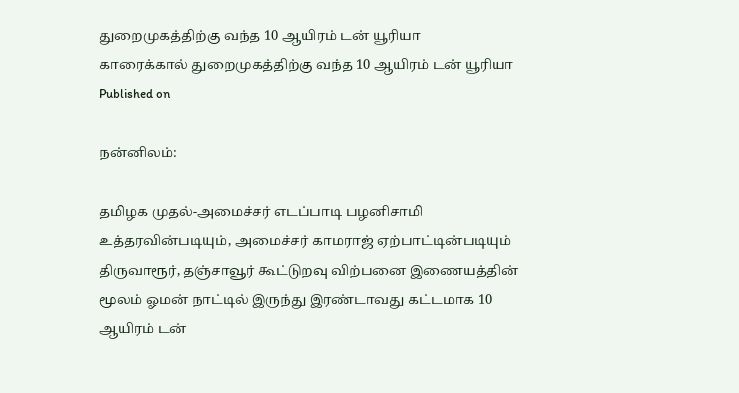துறைமுகத்திற்கு வந்த 10 ஆயிரம் டன் யூரியா
காரைக்கால் துறைமுகத்திற்கு வந்த 10 ஆயிரம் டன் யூரியா
Published on

நன்னிலம்:

தமிழக முதல்-அமைச்சர் எடப்பாடி பழனிசாமி உத்தரவின்படியும், அமைச்சர் காமராஜ் ஏற்பாட்டின்படியும் திருவாரூர், தஞ்சாவூர் கூட்டுறவு விற்பனை இணையத்தின் மூலம் ஓமன் நாட்டில் இருந்து இரண்டாவது கட்டமாக 10 ஆயிரம் டன்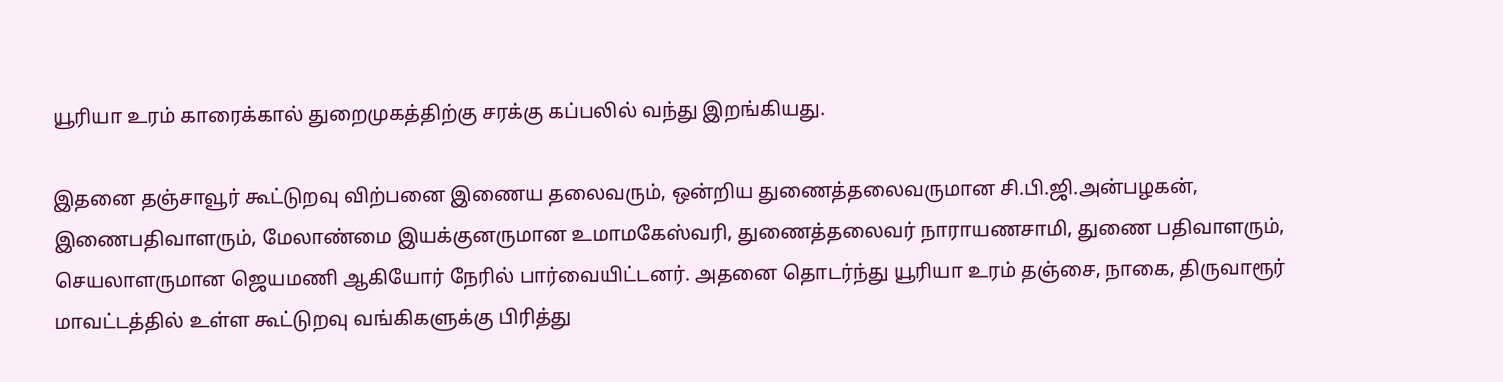யூரியா உரம் காரைக்கால் துறைமுகத்திற்கு சரக்கு கப்பலில் வந்து இறங்கியது.

இதனை தஞ்சாவூர் கூட்டுறவு விற்பனை இணைய தலைவரும், ஒன்றிய துணைத்தலைவருமான சி.பி.ஜி.அன்பழகன், இணைபதிவாளரும், மேலாண்மை இயக்குனருமான உமாமகேஸ்வரி, துணைத்தலைவர் நாராயணசாமி, துணை பதிவாளரும், செயலாளருமான ஜெயமணி ஆகியோர் நேரில் பார்வையிட்டனர். அதனை தொடர்ந்து யூரியா உரம் தஞ்சை, நாகை, திருவாரூர் மாவட்டத்தில் உள்ள கூட்டுறவு வங்கிகளுக்கு பிரித்து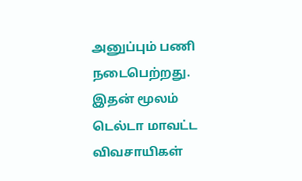அனுப்பும் பணி நடைபெற்றது. இதன் மூலம் டெல்டா மாவட்ட விவசாயிகள்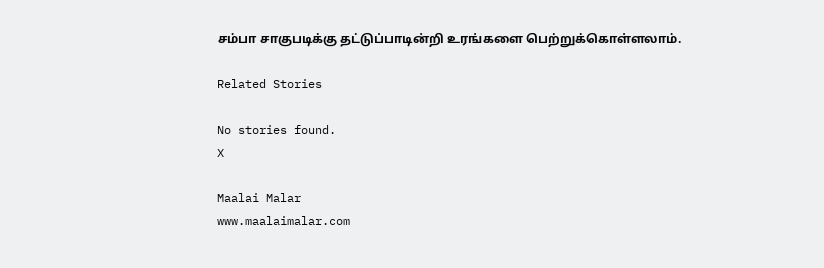சம்பா சாகுபடிக்கு தட்டுப்பாடின்றி உரங்களை பெற்றுக்கொள்ளலாம்.

Related Stories

No stories found.
X

Maalai Malar
www.maalaimalar.com